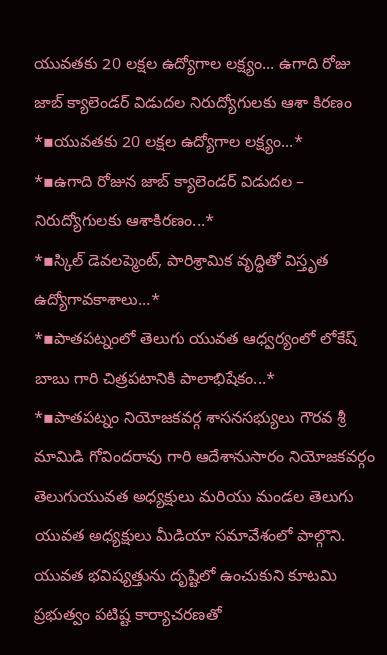యువతకు 20 లక్షల ఉద్యోగాల లక్ష్యం... ఉగాది రోజు జాబ్ క్యాలెండర్ విడుదల నిరుద్యోగులకు ఆశా కిరణం
*▪యువతకు 20 లక్షల ఉద్యోగాల లక్ష్యం...*
*▪ఉగాది రోజున జాబ్ క్యాలెండర్ విడుదల – నిరుద్యోగులకు ఆశాకిరణం...*
*▪స్కిల్ డెవలప్మెంట్, పారిశ్రామిక వృద్ధితో విస్తృత ఉద్యోగావకాశాలు...*
*▪పాతపట్నంలో తెలుగు యువత ఆధ్వర్యంలో లోకేష్ బాబు గారి చిత్రపటానికి పాలాభిషేకం...*
*▪పాతపట్నం నియోజకవర్గ శాసనసభ్యులు గౌరవ శ్రీ మామిడి గోవిందరావు గారి ఆదేశానుసారం నియోజకవర్గం తెలుగుయువత అధ్యక్షులు మరియు మండల తెలుగు యువత అధ్యక్షులు మీడియా సమావేశంలో పాల్గొని. యువత భవిష్యత్తును దృష్టిలో ఉంచుకుని కూటమి ప్రభుత్వం పటిష్ట కార్యాచరణతో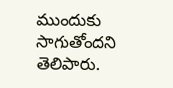ముందుకు సాగుతోందని తెలిపారు.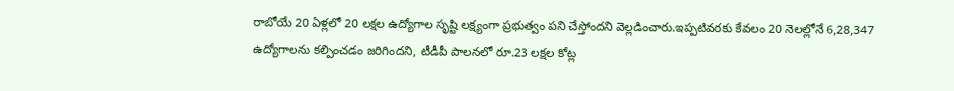రాబోయే 20 ఏళ్లలో 20 లక్షల ఉద్యోగాల సృష్టి లక్ష్యంగా ప్రభుత్వం పని చేస్తోందని వెల్లడించారు.ఇప్పటివరకు కేవలం 20 నెలల్లోనే 6,28,347 ఉద్యోగాలను కల్పించడం జరిగిందని, టీడీపీ పాలనలో రూ.23 లక్షల కోట్ల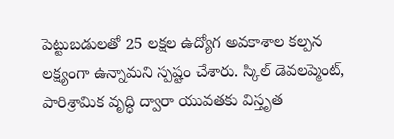పెట్టుబడులతో 25 లక్షల ఉద్యోగ అవకాశాల కల్పన లక్ష్యంగా ఉన్నామని స్పష్టం చేశారు. స్కిల్ డెవలప్మెంట్, పారిశ్రామిక వృద్ధి ద్వారా యువతకు విస్తృత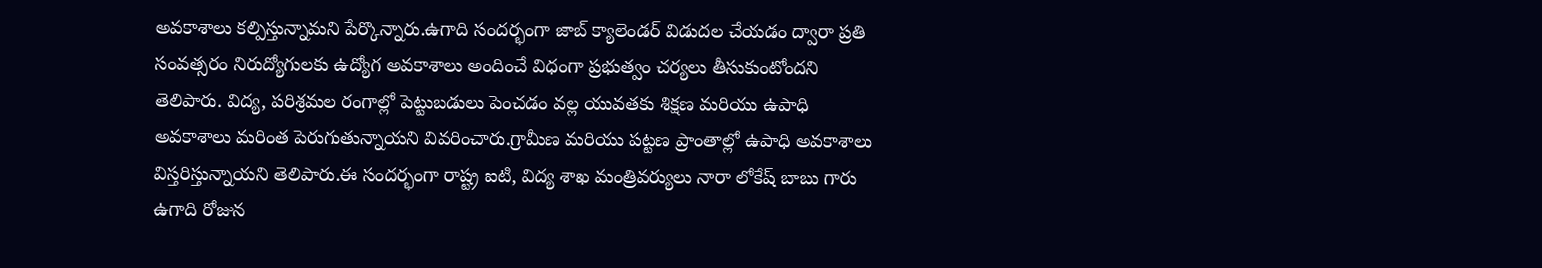అవకాశాలు కల్పిస్తున్నామని పేర్కొన్నారు.ఉగాది సందర్భంగా జాబ్ క్యాలెండర్ విడుదల చేయడం ద్వారా ప్రతి సంవత్సరం నిరుద్యోగులకు ఉద్యోగ అవకాశాలు అందించే విధంగా ప్రభుత్వం చర్యలు తీసుకుంటోందని తెలిపారు. విద్య, పరిశ్రమల రంగాల్లో పెట్టుబడులు పెంచడం వల్ల యువతకు శిక్షణ మరియు ఉపాధి అవకాశాలు మరింత పెరుగుతున్నాయని వివరించారు.గ్రామీణ మరియు పట్టణ ప్రాంతాల్లో ఉపాధి అవకాశాలు విస్తరిస్తున్నాయని తెలిపారు.ఈ సందర్భంగా రాష్ట్ర ఐటి, విద్య శాఖ మంత్రివర్యులు నారా లోకేష్ బాబు గారు ఉగాది రోజున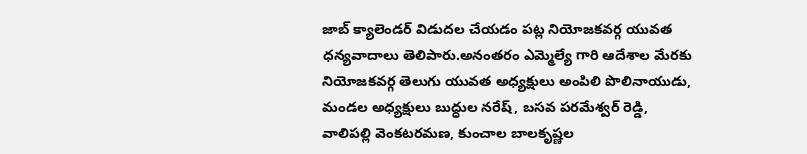జాబ్ క్యాలెండర్ విడుదల చేయడం పట్ల నియోజకవర్గ యువత ధన్యవాదాలు తెలిపారు.అనంతరం ఎమ్మెల్యే గారి ఆదేశాల మేరకు నియోజకవర్గ తెలుగు యువత అధ్యక్షులు అంపిలి పొలినాయుడు, మండల అధ్యక్షులు బుద్ధుల నరేష్, బసవ పరమేశ్వర్ రెడ్డి, వాలిపల్లి వెంకటరమణ, కుంచాల బాలకృష్ణల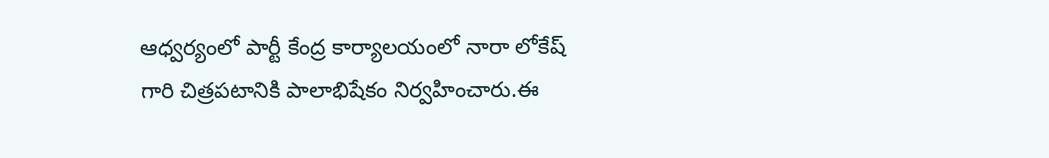ఆధ్వర్యంలో పార్టీ కేంద్ర కార్యాలయంలో నారా లోకేష్ గారి చిత్రపటానికి పాలాభిషేకం నిర్వహించారు.ఈ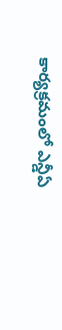కార్యక్రమంలో ఎన్డీఏ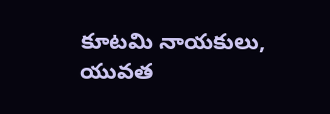కూటమి నాయకులు, యువత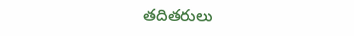తదితరులు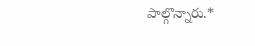పాల్గొన్నారు.*